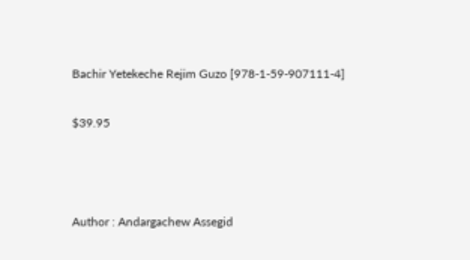Bachir Yetekeche Rejim Guzo [978-1-59-907111-4]

$39.95



Author : Andargachew Assegid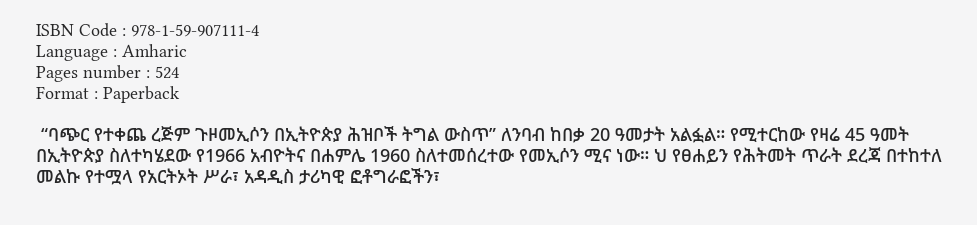ISBN Code : 978-1-59-907111-4
Language : Amharic
Pages number : 524
Format : Paperback

 “ባጭር የተቀጨ ረጅም ጉዞመኢሶን በኢትዮጵያ ሕዝቦች ትግል ውስጥ” ለንባብ ከበቃ 20 ዓመታት አልፏል። የሚተርከው የዛሬ 45 ዓመት በኢትዮጵያ ስለተካሄደው የ1966 አብዮትና በሐምሌ 1960 ስለተመሰረተው የመኢሶን ሚና ነው። ህ የፀሐይን የሕትመት ጥራት ደረጃ በተከተለ መልኩ የተሟላ የአርትኦት ሥራ፣ አዳዲስ ታሪካዊ ፎቶግራፎችን፣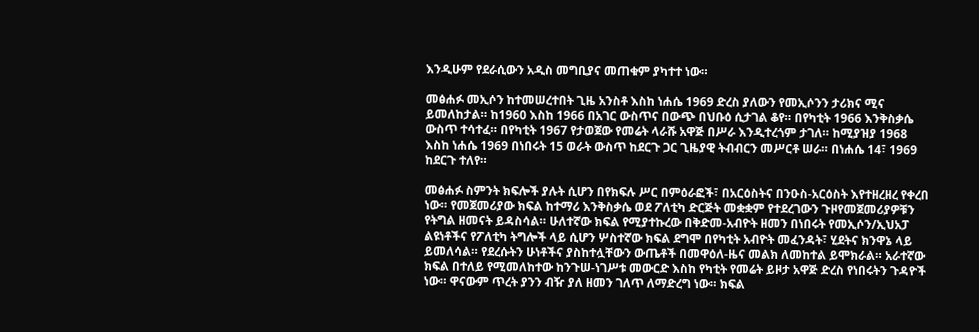እንዲሁም የደራሲውን አዲስ መግቢያና መጠቁም ያካተተ ነው።

መፅሐፉ መኢሶን ከተመሠረተበት ጊዜ አንስቶ እስከ ነሐሴ 1969 ድረስ ያለውን የመኢሶንን ታሪክና ሚና ይመለከታል። ከ1960 እስከ 1966 በአገር ውስጥና በውጭ በህቡዕ ሲታገል ቆየ። በየካቲት 1966 እንቅስቃሴ ውስጥ ተሳተፈ። በየካቲት 1967 የታወጀው የመሬት ላራሹ አዋጅ በሥራ እንዲተረጎም ታገለ። ከሚያዝያ 1968 እስከ ነሐሴ 1969 በነበሩት 15 ወራት ውስጥ ከደርጉ ጋር ጊዜያዊ ትብብርን መሥርቶ ሠራ። በነሐሴ 14፣ 1969 ከደርጉ ተለየ።

መፅሐፉ ስምንት ክፍሎች ያሉት ሲሆን በየክፍሉ ሥር በምዕራፎች፣ በአርዕስትና በንዑስ-አርዕስት እየተዘረዘረ የቀረበ ነው። የመጀመሪያው ክፍል ከተማሪ እንቅስቃሴ ወደ ፖለቲካ ድርጅት መቋቋም የተደረገውን ጉዞየመጀመሪያዎቹን የትግል ዘመናት ይዳስሳል። ሁለተኛው ክፍል የሚያተኩረው በቅድመ-አብዮት ዘመን በነበሩት የመኢሶን/ኢህአፓ ልዩነቶችና የፖለቲካ ትግሎች ላይ ሲሆን ሦስተኛው ክፍል ደግሞ በየካቲት አብዮት መፈንዳት፣ ሂደትና ክንዋኔ ላይ ይመለሳል። የደረሱትን ሁነቶችና ያስከተሏቸውን ውጤቶች በመዋዕለ-ዜና መልክ ለመከተል ይሞክራል። አራተኛው ክፍል በተለይ የሚመለከተው ከንጉሠ-ነገሥቱ መውርድ እስከ የካቲት የመሬት ይዞታ አዋጅ ድረስ የነበሩትን ጉዳዮች ነው። ዋናውም ጥረት ያንን ብዥ ያለ ዘመን ገለጥ ለማድረግ ነው። ክፍል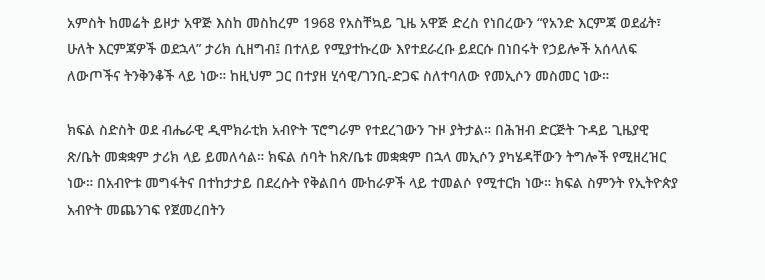አምስት ከመሬት ይዞታ አዋጅ እስከ መስከረም 1968 የአስቸኳይ ጊዜ አዋጅ ድረስ የነበረውን “የአንድ እርምጃ ወደፊት፣ ሁለት እርምጃዎች ወደኋላ” ታሪክ ሲዘግብ፤ በተለይ የሚያተኩረው እየተደራረቡ ይደርሱ በነበሩት የኃይሎች አሰላለፍ ለውጦችና ትንቅንቆች ላይ ነው። ከዚህም ጋር በተያዘ ሂሳዊ/ገንቢ-ድጋፍ ስለተባለው የመኢሶን መስመር ነው።

ክፍል ስድስት ወደ ብሔራዊ ዲሞክራቲክ አብዮት ፕሮግራም የተደረገውን ጉዞ ያትታል። በሕዝብ ድርጅት ጉዳይ ጊዜያዊ ጽ/ቤት መቋቋም ታሪክ ላይ ይመለሳል። ክፍል ሰባት ከጽ/ቤቱ መቋቋም በኋላ መኢሶን ያካሄዳቸውን ትግሎች የሚዘረዝር ነው። በአብዮቱ መግፋትና በተከታታይ በደረሱት የቅልበሳ ሙከራዎች ላይ ተመልሶ የሚተርክ ነው። ክፍል ስምንት የኢትዮጵያ አብዮት መጨንገፍ የጀመረበትን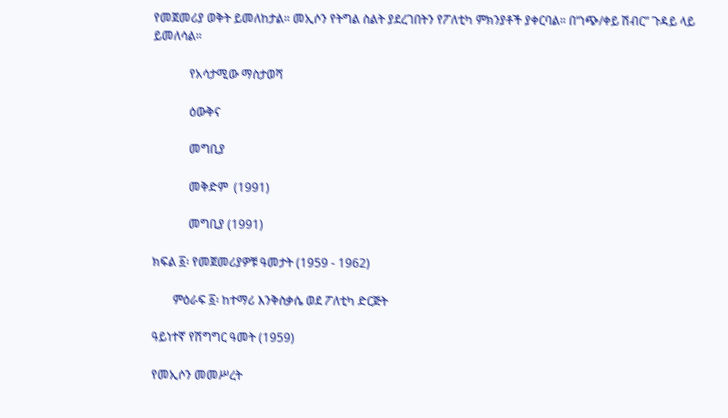የመጀመሪያ ወቅት ይመለከታል። መኢሶን የትግል ስልት ያደረገበትን የፖለቲካ ምክንያቶች ያቀርባል። በ“ነጭ/ቀይ ሽብር” ጉዳይ ላይ ይመለሳል።

            የአሳታሚው ማስታወሻ

            ዕውቅና

            መግቢያ

            መቅድም  (1991)

            መግቢያ (1991)

ክፍል ፩፡ የመጀመሪያዎቹ ዓመታት (1959 - 1962)

       ምዕራፍ ፩፡ ከተማሪ እንቅስቃሴ ወደ ፖለቲካ ድርጅት

ዓይነተኛ የሽግግር ዓመት (1959)

የመኢሶን መመሥረት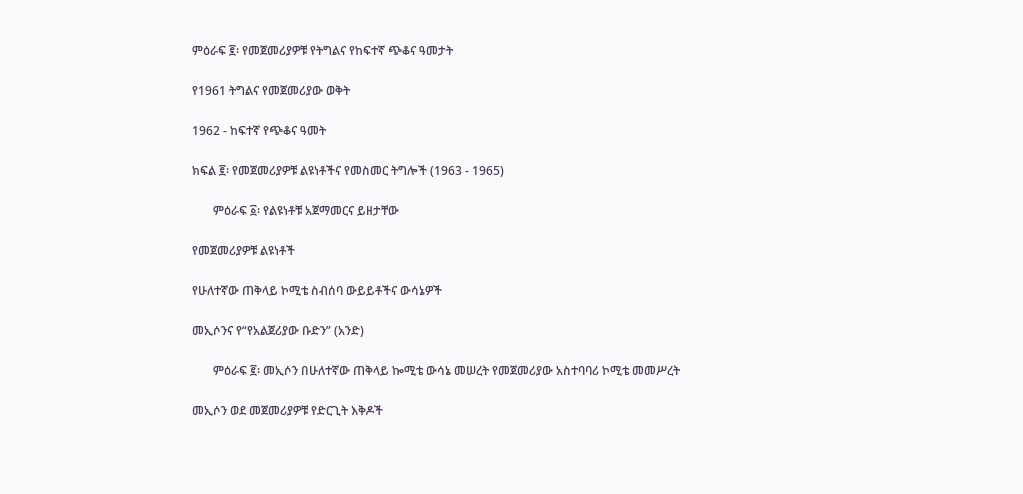ምዕራፍ ፪፡ የመጀመሪያዎቹ የትግልና የከፍተኛ ጭቆና ዓመታት

የ1961 ትግልና የመጀመሪያው ወቅት

1962 - ከፍተኛ የጭቆና ዓመት

ክፍል ፪፡ የመጀመሪያዎቹ ልዩነቶችና የመስመር ትግሎች (1963 - 1965)

       ምዕራፍ ፩፡ የልዩነቶቹ አጀማመርና ይዘታቸው

የመጀመሪያዎቹ ልዩነቶች

የሁለተኛው ጠቅላይ ኮሚቴ ስብሰባ ውይይቶችና ውሳኔዎች

መኢሶንና የ“የአልጀሪያው ቡድን” (አንድ)

       ምዕራፍ ፪፡ መኢሶን በሁለተኛው ጠቅላይ ኰሚቴ ውሳኔ መሠረት የመጀመሪያው አስተባባሪ ኮሚቴ መመሥረት

መኢሶን ወደ መጀመሪያዎቹ የድርጊት እቅዶች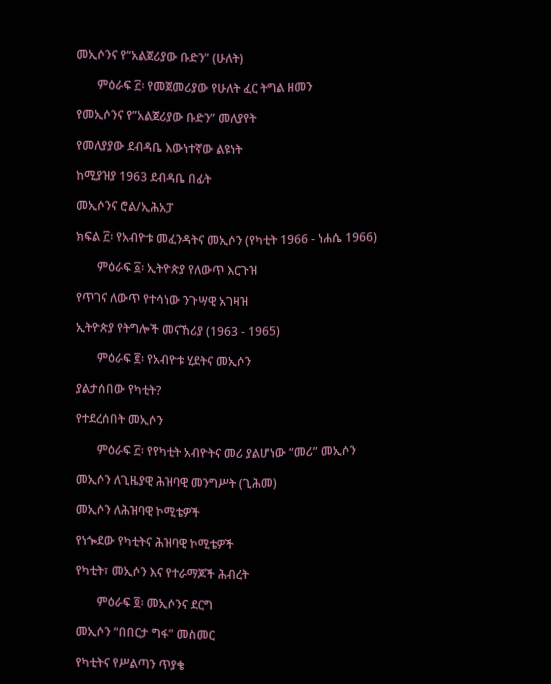መኢሶንና የ“አልጀሪያው ቡድን” (ሁለት)

       ምዕራፍ ፫፡ የመጀመሪያው የሁለት ፈር ትግል ዘመን

የመኢሶንና የ”አልጀሪያው ቡድን” መለያየት

የመለያያው ደብዳቤ እውነተኛው ልዩነት

ከሚያዝያ 1963 ደብዳቤ በፊት

መኢሶንና ሮል/ኢሕአፓ

ክፍል ፫፡ የአብዮቱ መፈንዳትና መኢሶን (የካቲት 1966 - ነሐሴ 1966)

       ምዕራፍ ፩፡ ኢትዮጵያ የለውጥ እርጉዝ

የጥገና ለውጥ የተሳነው ንጉሣዊ አገዛዝ

ኢትዮጵያ የትግሎች መናኸሪያ (1963 - 1965)

       ምዕራፍ ፪፡ የአብዮቱ ሂደትና መኢሶን

ያልታሰበው የካቲት?

የተደረሰበት መኢሶን

       ምዕራፍ ፫፡ የየካቲት አብዮትና መሪ ያልሆነው “መሪ” መኢሶን

መኢሶን ለጊዜያዊ ሕዝባዊ መንግሥት (ጊሕመ)

መኢሶን ለሕዝባዊ ኮሚቴዎች

የነጐደው የካቲትና ሕዝባዊ ኮሚቴዎች

የካቲት፣ መኢሶን እና የተራማጆች ሕብረት

       ምዕራፍ ፬፡ መኢሶንና ደርግ

መኢሶን “በበርታ ግፋ” መስመር

የካቲትና የሥልጣን ጥያቄ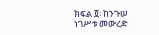ክፍል ፬፡ ከንጉሠ ነገሥቱ መውረድ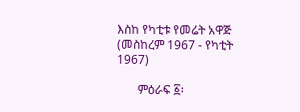እስከ የካቲቱ የመሬት አዋጅ  (መስከረም 1967 - የካቲት 1967)

       ምዕራፍ ፩፡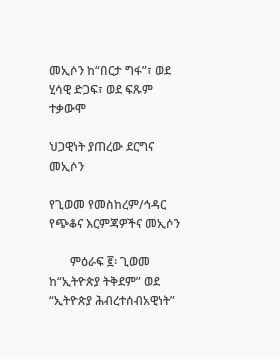መኢሶን ከ“በርታ ግፋ”፣ ወደ ሂሳዊ ድጋፍ፣ ወደ ፍጹም ተቃውሞ

ህጋዊነት ያጠረው ደርግና መኢሶን

የጊወመ የመስከረም/ኅዳር የጭቆና እርምጃዎችና መኢሶን

       ምዕራፍ ፪፡ ጊወመ ከ“ኢትዮጵያ ትቅደም” ወደ “ኢትዮጵያ ሕብረተሰብአዊነት”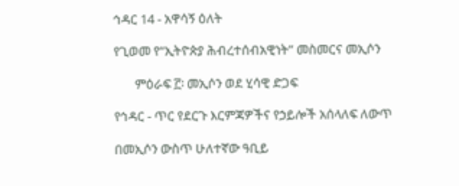ኅዳር 14 - አዋሳኝ ዕለት

የጊወመ የ“ኢትዮጵያ ሕብረተሰብአዊነት” መስመርና መኢሶን

       ምዕራፍ ፫፡ መኢሶን ወደ ሂሳዊ ድጋፍ

የኅዳር - ጥር የደርጉ እርምጃዎችና የኃይሎች አሰላለፍ ለውጥ

በመኢሶን ውስጥ ሁለተኛው ዓቢይ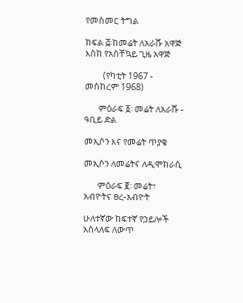የመስመር ትግል

ክፍል ፭፡ከመሬት ለአራሹ አዋጅ እስከ የአስቸኳይ ጊዜ አዋጅ

         (የካቲት 1967 - መስከረም 1968)

       ምዕራፍ ፩፡ መሬት ለአራሹ - ዓቢይ ድል

መኢሶን እና የመሬት ጥያቄ

መኢሶን ለመሬትና ለዲሞክራሲ

       ምዕራፍ ፪፡ መሬት፣ አብዮትና ፀረ-አብዮት

ሁለተኛው ከፍተኛ የኃይሎች አሰላለፍ ለውጥ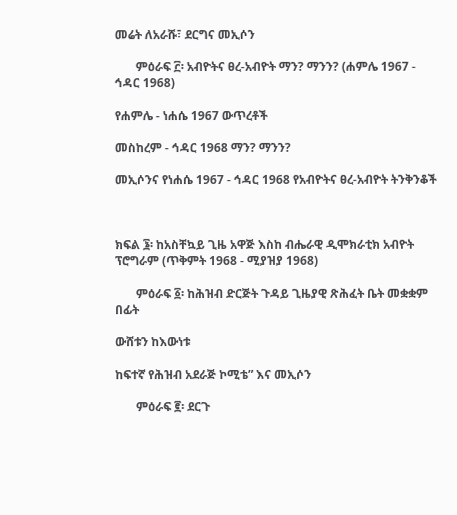መሬት ለአራሹ፣ ደርግና መኢሶን

       ምዕራፍ ፫፡ አብዮትና ፀረ-አብዮት ማን? ማንን? (ሐምሌ 1967 - ኅዳር 1968)

የሐምሌ - ነሐሴ 1967 ውጥረቶች

መስከረም - ኅዳር 1968 ማን? ማንን?

መኢሶንና የነሐሴ 1967 - ኅዳር 1968 የአብዮትና ፀረ-አብዮት ትንቅንቆች



ክፍል ፮፡ ከአስቸኳይ ጊዜ አዋጅ እስከ ብሔራዊ ዲሞክራቲክ አብዮት ፕሮግራም (ጥቅምት 1968 - ሚያዝያ 1968)

       ምዕራፍ ፩፡ ከሕዝብ ድርጅት ጉዳይ ጊዜያዊ ጽሕፈት ቤት መቋቋም በፊት

ውሸቱን ከእውነቱ

ከፍተኛ የሕዝብ አደራጅ ኮሚቴ” እና መኢሶን

       ምዕራፍ ፪፡ ደርጉ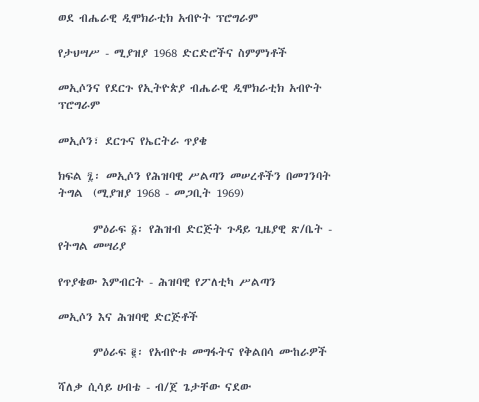ወደ ብሔራዊ ዲሞክራቲክ አብዮት ፕሮግራም

የታህሣሥ - ሚያዝያ 1968 ድርድሮችና ስምምነቶች

መኢሶንና የደርጉ የኢትዮጵያ ብሔራዊ ዲሞክራቲክ አብዮት ፕሮግራም

መኢሶን፣ ደርጉና የኤርትራ ጥያቄ

ክፍል ፯፡ መኢሶን የሕዝባዊ ሥልጣን መሠረቶችን በመገንባት ትግል  (ሚያዝያ 1968 - መጋቢት 1969)

       ምዕራፍ ፩፡ የሕዝብ ድርጅት ጉዳይ ጊዜያዊ ጽ/ቤት - የትግል መሣሪያ

የጥያቄው እምብርት - ሕዝባዊ የፖለቲካ ሥልጣን

መኢሶን እና ሕዝባዊ ድርጅቶች

       ምዕራፍ ፪፡ የአብዮቱ መግፋትና የቅልበሳ ሙከራዎች

ሻለቃ ሲሳይ ሀብቴ - ብ/ጀ ጌታቸው ናደው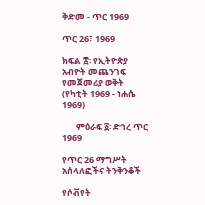ቅድመ - ጥር 1969

ጥር 26፣ 1969

ክፍል ፰፡ የኢትዮጵያ አብዮት መጨንገፍ የመጀመሪያ ወቅት  (የካቲት 1969 - ነሐሴ 1969)

       ምዕራፍ ፩፡ ድኅረ ጥር 1969

የጥር 26 ማግሥት አሰላለፎችና ትንቅንቆች

የሶቭየት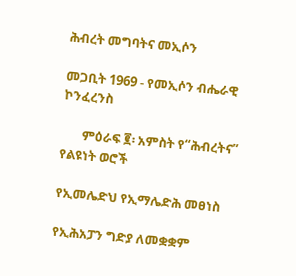ሕብረት መግባትና መኢሶን

መጋቢት 1969 - የመኢሶን ብሔራዊ ኮንፈረንስ

       ምዕራፍ ፪፡ አምስት የ“ሕብረትና” የልዩነት ወሮች

የኢመሌድህ የኢማሌድሕ መፀነስ

የኢሕአፓን ግድያ ለመቋቋም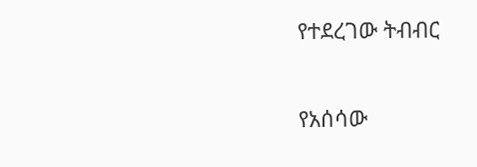የተደረገው ትብብር

የአሰሳው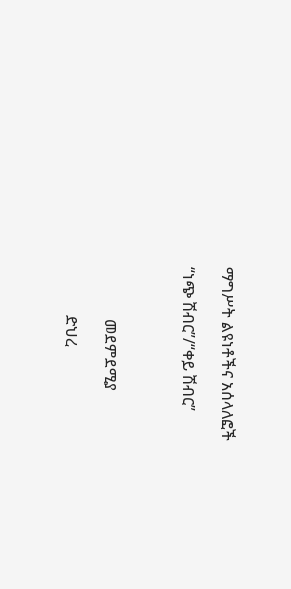ማግሥት ልዩነቶችና አሰላለፎች

“ነጭ ሽብር”/“ቀይ ሽብር”



             መደምደሚያ

            ድህረ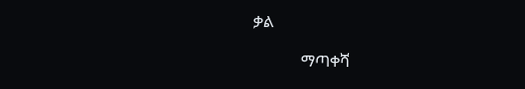ቃል

            ማጣቀሻ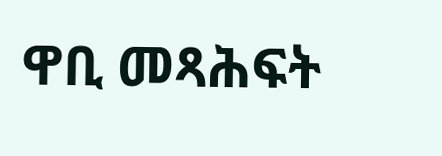ዋቢ መጻሕፍት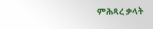ምሕጻረ ቃላት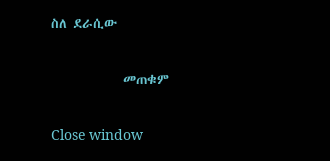ስለ ደራሲው

            መጠቁም

Close window